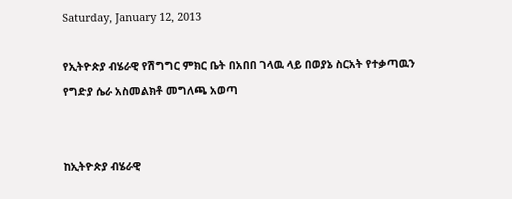Saturday, January 12, 2013

የኢትዮጵያ ብሄራዊ የሽግግር ምክር ቤት በአበበ ገላዉ ላይ በወያኔ ስርአት የተቃጣዉን የግድያ ሴራ አስመልክቶ መግለጫ አወጣ


ከኢትዮጵያ ብሄራዊ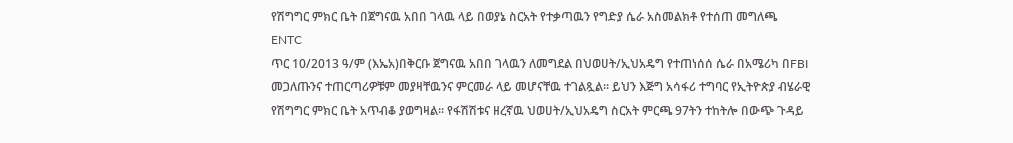የሽግግር ምክር ቤት በጀግናዉ አበበ ገላዉ ላይ በወያኔ ስርአት የተቃጣዉን የግድያ ሴራ አስመልክቶ የተሰጠ መግለጫ
ENTC
ጥር 10/2013 ዓ/ም (እኤአ)በቅርቡ ጀግናዉ አበበ ገላዉን ለመግደል በህወሀት/ኢህአዴግ የተጠነሰሰ ሴራ በአሜሪካ በFBI መጋለጡንና ተጠርጣሪዎቹም መያዛቸዉንና ምርመራ ላይ መሆናቸዉ ተገልጿል። ይህን እጅግ አሳፋሪ ተግባር የኢትዮጵያ ብሄራዊ የሽግግር ምክር ቤት አጥብቆ ያወግዛል። የፋሽሽቱና ዘረኛዉ ህወሀት/ኢህአዴግ ስርአት ምርጫ 97ትን ተከትሎ በውጭ ጉዳይ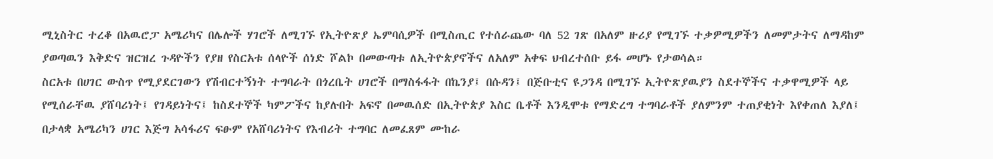ሚኒስትር ተረቆ በአዉሮፓ አሜሪካና በሌሎች ሃገሮች ለሚገኙ የኢትዮጽያ ኤምባሲዎች በሚስጢር የተሰራጨው ባለ 52 ገጽ በአለም ዙሪያ የሚገኙ ተቃዎሚዎችን ለመምታትና ለማዳከም ያወጣዉን እቅድና ዝርዝረ ጉዳዮችን የያዘ የስርአቱ ሰላዮች ሰነድ ሾልኮ በመውጣቱ ለኢትዮጵያኖችና ለአለም አቀፍ ህብረተሰቡ ይፋ መሆኑ የታወሳል።
ስርአቱ በሀገር ውስጥ የሚያደርገውን የሽብርተኝነት ተግባራት በጎረቤት ሀገሮች በማስፋፋት በኬንያ፤ በሱዳን፤ በጅቡቲና ዩጋንዳ በሚገኙ ኢትዮጽያዉያን ስደተኞችና ተቃዋሚዎች ላይ የሚሰራቸዉ ያሸባሪነት፤ የገዳይነትና፤ ከስደተኞች ካምፖችና ከያሉበት አፍኖ በመዉሰድ በኢትዮጵያ እስር ቤቶች እንዲሞቱ የማድረግ ተግባራቶች ያለምንም ተጠያቂነት እየቀጠለ እያለ፤ በታላቋ አሜሪካን ሀገር እጅግ አሳፋሪና ፍፁም የአሸባሪነትና የእብሪት ተግባር ለመፈጸም ሙከራ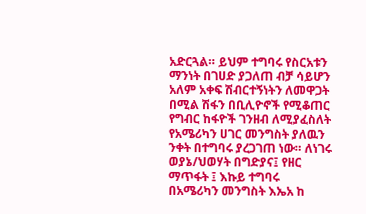አድርጓል። ይህም ተግባሩ የስርአቱን ማንነት በገሀድ ያጋለጠ ብቻ ሳይሆን አለም አቀፍ ሽብርተኝነትን ለመዋጋት በሚል ሽፋን በቢሊዮኖች የሚቆጠር የግብር ከፋዮች ገንዘብ ለሚያፈስለት የአሜሪካን ሀገር መንግስት ያለዉን ንቀት በተግባሩ ያረጋገጠ ነው። ለነገሩ ወያኔ/ህወሃት በግድያና፤ የዘር ማጥፋት ፤ እኩይ ተግባሩ በአሜሪካን መንግስት እኤአ ከ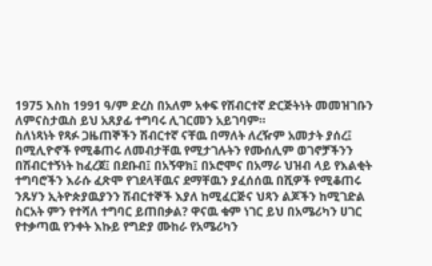1975 እስከ 1991 ዓ/ም ድረስ በአለም አቀፍ የሽብርተኛ ድርጅትነት መመዝገቡን ለምናስታዉስ ይህ አጸያፊ ተግባሩ ሊገርመን አይገባም።
ስለነጻነት የጻፉ ጋዜጠኞችን ሽብርተኛ ናቸዉ በማለት ለረዥም አመታት ያሰረ፤ በሚሊዮኖች የሚቆጠሩ ለመብታቸዉ የሚታገሉትን የሙሰሊም ወገኖቻችንን በሽብርተኝነት ከፈረጀ፤ በደቡብ፤ በአኝዋክ፤ በኦሮሞና በአማራ ህዝብ ላይ የእልቂት ተግባሮችን እራሱ ፈጽሞ የገደላቸዉና ደማቸዉን ያፈሰሰዉ በሺዎች የሚቆጠሩ ንጹሃን ኢትዮጵያዉያንን ሽብርተኞች እያለ ከሚፈርጅና ህጻን ልጆችን ከሚገድል ስርአት ምን የተሻለ ተግባር ይጠበቃል? ዋናዉ ቁም ነገር ይህ በአሜሪካን ሀገር የተቃጣዉ የንቀት እኩይ የግድያ ሙከራ የአሜሪካን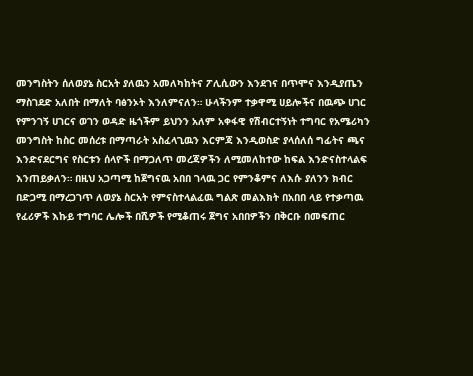መንግስትን ሰለወያኔ ስርአት ያለዉን አመለካከትና ፖሊሲውን እንደገና በጥሞና እንዲያጤን ማስገደድ አለበት በማለት ባፅንኦት እንለምናለን። ሁላችንም ተቃዋሚ ሀይሎችና በዉጭ ሀገር የምንገኝ ሀገርና ወገን ወዳድ ዜጎችም ይህንን አለም አቀፋዊ የሽብርተኝነት ተግባር የአሜሪካን መንግስት ከስር መሰረቱ በማጣራት አስፈላጊዉን እርምጃ እንዲወስድ ያላሰለሰ ግፊትና ጫና እንድናደርግና የስርቱን ሰላዮች በማጋለጥ መረጃዎችን ለሚመለከተው ከፍል እንድናስተላልፍ እንጠይቃለን። በዚህ አጋጣሚ ከጀግናዉ አበበ ገላዉ ጋር የምንቆምና ለእሱ ያለንን ክብር በድጋሚ በማረጋገጥ ለወያኔ ስርአት የምናስተላልፈዉ ግልጽ መልእክት በአበበ ላይ የተቃጣዉ የፈሪዎች እኩይ ተግባር ሌሎች በሺዎች የሚቆጠሩ ጀግና አበበዎችን በቅርቡ በመፍጠር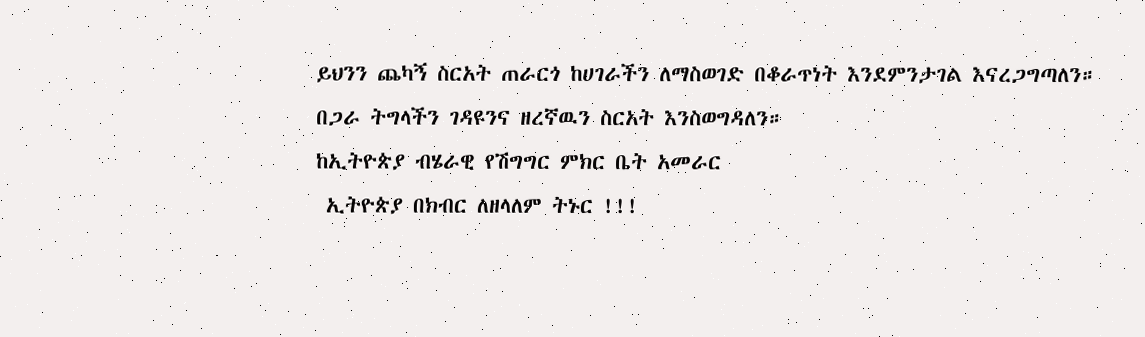ይህንን ጨካኝ ስርአት ጠራርጎ ከሀገራችን ለማስወገድ በቆራጥነት እንደምንታገል እናረጋግጣለን።
በጋራ ትግላችን ገዳዩንና ዘረኛዉን ስርአት እንስወግዳለን።
ከኢትዮጵያ ብሄራዊ የሽግግር ምክር ቤት አመራር
 ኢትዮጵያ በክብር ለዘላለም ትኑር !!!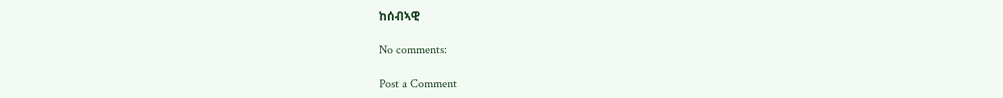ከሰብኣዊ

No comments:

Post a Comment